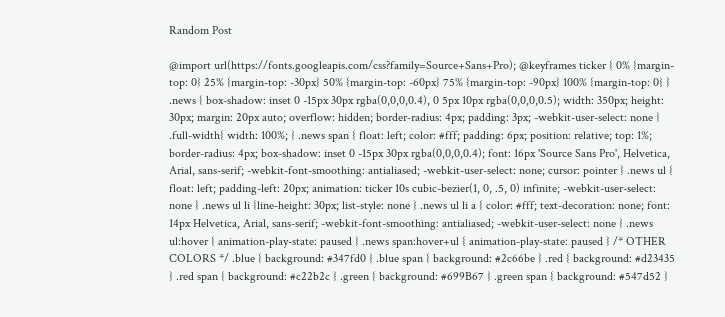Random Post

@import url(https://fonts.googleapis.com/css?family=Source+Sans+Pro); @keyframes ticker { 0% {margin-top: 0} 25% {margin-top: -30px} 50% {margin-top: -60px} 75% {margin-top: -90px} 100% {margin-top: 0} } .news { box-shadow: inset 0 -15px 30px rgba(0,0,0,0.4), 0 5px 10px rgba(0,0,0,0.5); width: 350px; height: 30px; margin: 20px auto; overflow: hidden; border-radius: 4px; padding: 3px; -webkit-user-select: none } .full-width{ width: 100%; } .news span { float: left; color: #fff; padding: 6px; position: relative; top: 1%; border-radius: 4px; box-shadow: inset 0 -15px 30px rgba(0,0,0,0.4); font: 16px 'Source Sans Pro', Helvetica, Arial, sans-serif; -webkit-font-smoothing: antialiased; -webkit-user-select: none; cursor: pointer } .news ul { float: left; padding-left: 20px; animation: ticker 10s cubic-bezier(1, 0, .5, 0) infinite; -webkit-user-select: none } .news ul li {line-height: 30px; list-style: none } .news ul li a { color: #fff; text-decoration: none; font: 14px Helvetica, Arial, sans-serif; -webkit-font-smoothing: antialiased; -webkit-user-select: none } .news ul:hover { animation-play-state: paused } .news span:hover+ul { animation-play-state: paused } /* OTHER COLORS */ .blue { background: #347fd0 } .blue span { background: #2c66be } .red { background: #d23435 } .red span { background: #c22b2c } .green { background: #699B67 } .green span { background: #547d52 }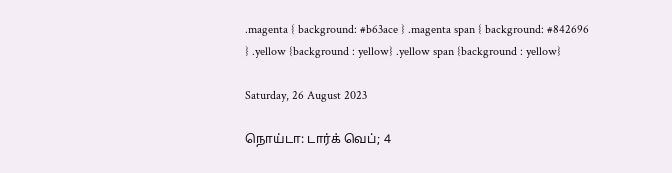.magenta { background: #b63ace } .magenta span { background: #842696 } .yellow {background : yellow} .yellow span {background : yellow}

Saturday, 26 August 2023

நொய்டா: டார்க் வெப்; 4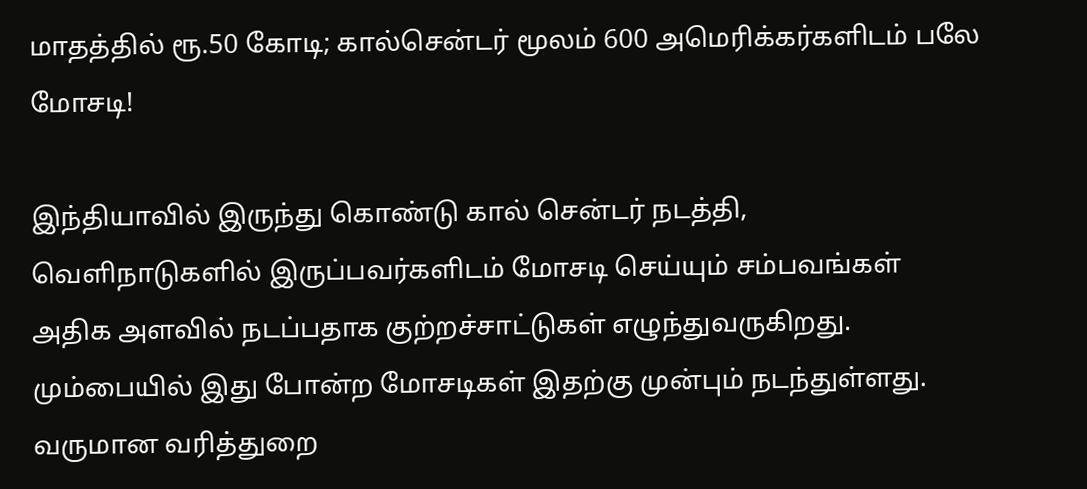மாதத்தில் ரூ.50 கோடி; கால்சென்டர் மூலம் 600 அமெரிக்கர்களிடம் பலே மோசடி!

இந்தியாவில் இருந்து கொண்டு கால் சென்டர் நடத்தி, வெளிநாடுகளில் இருப்பவர்களிடம் மோசடி செய்யும் சம்பவங்கள் அதிக அளவில் நடப்பதாக குற்றச்சாட்டுகள் எழுந்துவருகிறது. மும்பையில் இது போன்ற மோசடிகள் இதற்கு முன்பும் நடந்துள்ளது. வருமான வரித்துறை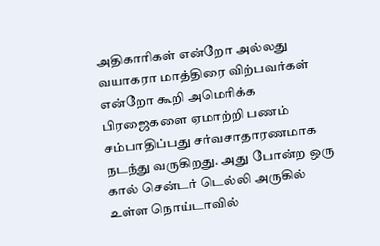அதிகாரிகள் என்றோ அல்லது வயாகரா மாத்திரை விற்பவர்கள் என்றோ கூறி அமெரிக்க பிரஜைகளை ஏமாற்றி பணம் சம்பாதிப்பது சர்வசாதாரணமாக நடந்து வருகிறது. அது போன்ற ஒரு கால் சென்டர் டெல்லி அருகில் உள்ள நொய்டாவில்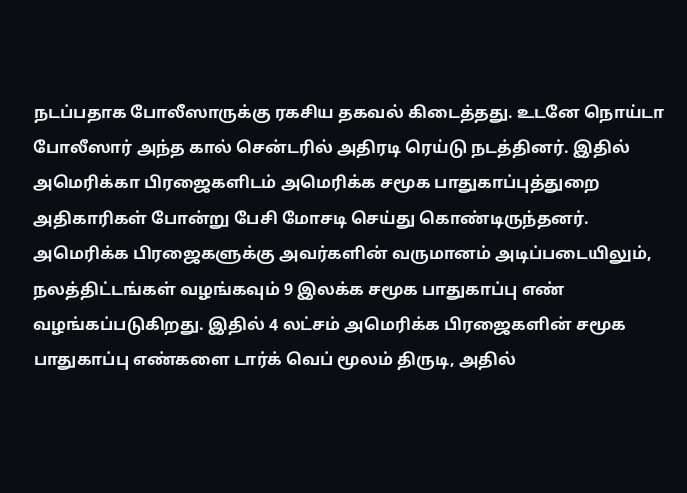நடப்பதாக போலீஸாருக்கு ரகசிய தகவல் கிடைத்தது. உடனே நொய்டா போலீஸார் அந்த கால் சென்டரில் அதிரடி ரெய்டு நடத்தினர். இதில் அமெரிக்கா பிரஜைகளிடம் அமெரிக்க சமூக பாதுகாப்புத்துறை அதிகாரிகள் போன்று பேசி மோசடி செய்து கொண்டிருந்தனர். அமெரிக்க பிரஜைகளுக்கு அவர்களின் வருமானம் அடிப்படையிலும், நலத்திட்டங்கள் வழங்கவும் 9 இலக்க சமூக பாதுகாப்பு எண் வழங்கப்படுகிறது. இதில் 4 லட்சம் அமெரிக்க பிரஜைகளின் சமூக பாதுகாப்பு எண்களை டார்க் வெப் மூலம் திருடி, அதில்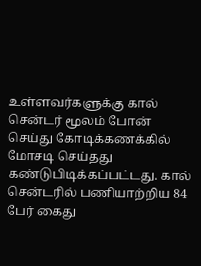உள்ளவர்களுக்கு கால் சென்டர் மூலம் போன் செய்து கோடிக்கணக்கில் மோசடி செய்தது கண்டுபிடிக்கப்பட்டது. கால் சென்டரில் பணியாற்றிய 84 பேர் கைது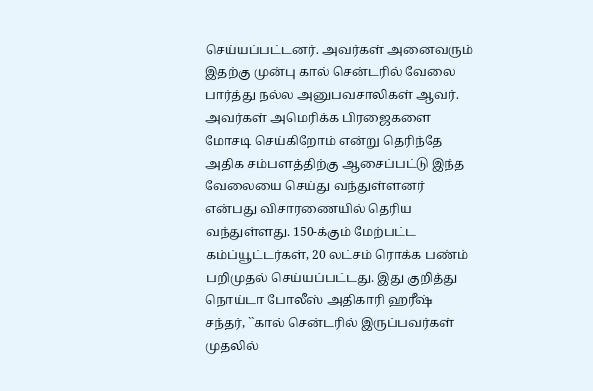செய்யப்பட்டனர். அவர்கள் அனைவரும் இதற்கு முன்பு கால் சென்டரில் வேலை பார்த்து நல்ல அனுபவசாலிகள் ஆவர். அவர்கள் அமெரிக்க பிரஜைகளை மோசடி செய்கிறோம் என்று தெரிந்தே அதிக சம்பளத்திற்கு ஆசைப்பட்டு இந்த வேலையை செய்து வந்துள்ளனர் என்பது விசாரணையில் தெரிய வந்துள்ளது. 150-க்கும் மேற்பட்ட கம்ப்யூட்டர்கள், 20 லட்சம் ரொக்க பண்ம் பறிமுதல் செய்யப்பட்டது. இது குறித்து நொய்டா போலீஸ் அதிகாரி ஹரீஷ் சந்தர், ``கால் சென்டரில் இருப்பவர்கள் முதலில்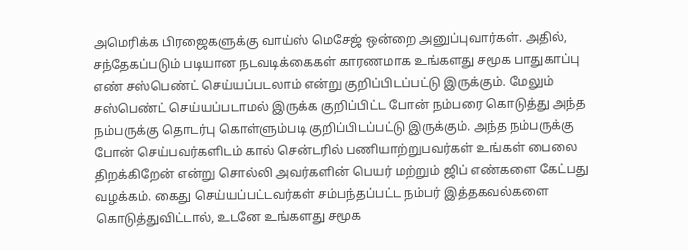அமெரிக்க பிரஜைகளுக்கு வாய்ஸ் மெசேஜ் ஒன்றை அனுப்புவார்கள். அதில், சந்தேகப்படும் படியான நடவடிக்கைகள் காரணமாக உங்களது சமூக பாதுகாப்பு எண் சஸ்பெண்ட் செய்யப்படலாம் என்று குறிப்பிடப்பட்டு இருக்கும். மேலும் சஸ்பெண்ட் செய்யப்படாமல் இருக்க குறிப்பிட்ட போன் நம்பரை கொடுத்து அந்த நம்பருக்கு தொடர்பு கொள்ளும்படி குறிப்பிடப்பட்டு இருக்கும். அந்த நம்பருக்கு போன் செய்பவர்களிடம் கால் சென்டரில் பணியாற்றுபவர்கள் உங்கள் பைலை திறக்கிறேன் என்று சொல்லி அவர்களின் பெயர் மற்றும் ஜிப் எண்களை கேட்பது வழக்கம். கைது செய்யப்பட்டவர்கள் சம்பந்தப்பட்ட நம்பர் இத்தகவல்களை கொடுத்துவிட்டால், உடனே உங்களது சமூக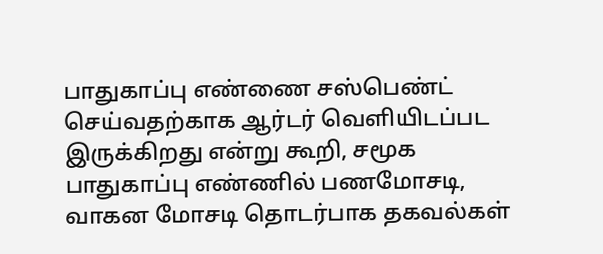பாதுகாப்பு எண்ணை சஸ்பெண்ட் செய்வதற்காக ஆர்டர் வெளியிடப்பட இருக்கிறது என்று கூறி, சமூக பாதுகாப்பு எண்ணில் பணமோசடி, வாகன மோசடி தொடர்பாக தகவல்கள்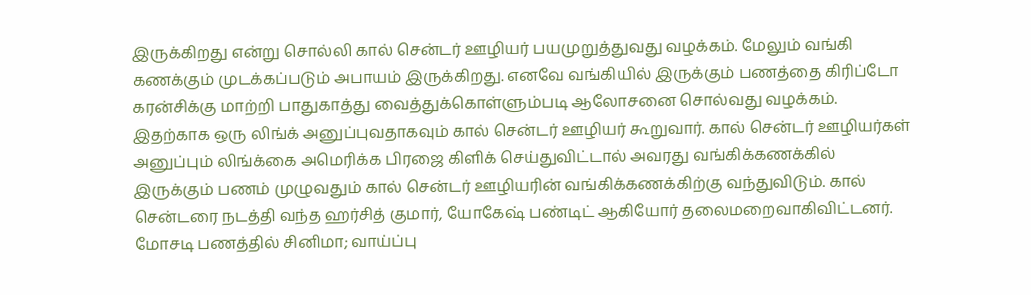இருக்கிறது என்று சொல்லி கால் சென்டர் ஊழியர் பயமுறுத்துவது வழக்கம். மேலும் வங்கி கணக்கும் முடக்கப்படும் அபாயம் இருக்கிறது. எனவே வங்கியில் இருக்கும் பணத்தை கிரிப்டோ கரன்சிக்கு மாற்றி பாதுகாத்து வைத்துக்கொள்ளும்படி ஆலோசனை சொல்வது வழக்கம். இதற்காக ஒரு லிங்க் அனுப்புவதாகவும் கால் சென்டர் ஊழியர் கூறுவார். கால் சென்டர் ஊழியர்கள் அனுப்பும் லிங்க்கை அமெரிக்க பிரஜை கிளிக் செய்துவிட்டால் அவரது வங்கிக்கணக்கில் இருக்கும் பணம் முழுவதும் கால் சென்டர் ஊழியரின் வங்கிக்கணக்கிற்கு வந்துவிடும். கால் சென்டரை நடத்தி வந்த ஹர்சித் குமார், யோகேஷ் பண்டிட் ஆகியோர் தலைமறைவாகிவிட்டனர். மோசடி பணத்தில் சினிமா; வாய்ப்பு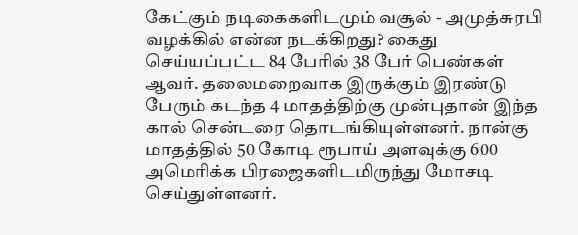கேட்கும் நடிகைகளிடமும் வசூல் - அமுத்சுரபி வழக்கில் என்ன நடக்கிறது? கைது செய்யப்பட்ட 84 பேரில் 38 பேர் பெண்கள் ஆவர். தலைமறைவாக இருக்கும் இரண்டு பேரும் கடந்த 4 மாதத்திற்கு முன்புதான் இந்த கால் சென்டரை தொடங்கியுள்ளனர். நான்கு மாதத்தில் 50 கோடி ரூபாய் அளவுக்கு 600 அமெரிக்க பிரஜைகளிடமிருந்து மோசடி செய்துள்ளனர்.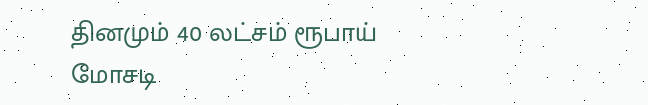தினமும் 40 லட்சம் ரூபாய் மோசடி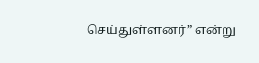செய்துள்ளனர்” என்று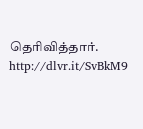தெரிவித்தார்.
http://dlvr.it/SvBkM9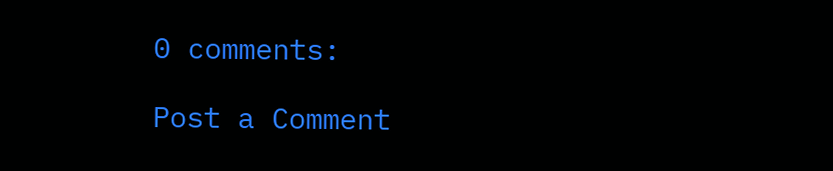0 comments:

Post a Comment